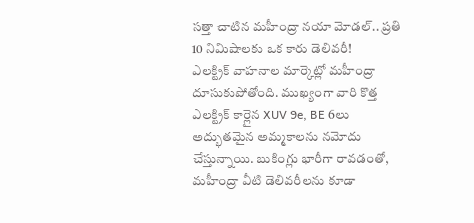సత్తా చాటిన మహీంద్రా నయా మోడల్.. ప్రతి 10 నిమిషాలకు ఒక కారు డెలివరీ!
ఎలక్ట్రిక్ వాహనాల మార్కెట్లో మహీంద్రా దూసుకుపోతోంది. ముఖ్యంగా వారి కొత్త ఎలక్ట్రిక్ కార్లైన XUV 9e, BE 6లు అద్భుతమైన అమ్మకాలను నమోదు చేస్తున్నాయి. బుకింగ్లు భారీగా రావడంతో, మహీంద్రా వీటి డెలివరీలను కూడా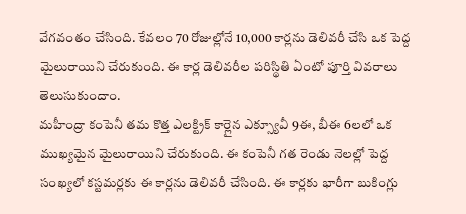వేగవంతం చేసింది. కేవలం 70 రోజుల్లోనే 10,000 కార్లను డెలివరీ చేసి ఒక పెద్ద మైలురాయిని చేరుకుంది. ఈ కార్ల డెలివరీల పరిస్థితి ఏంటో పూర్తి వివరాలు తెలుసుకుందాం.
మహీంద్రా కంపెనీ తమ కొత్త ఎలక్ట్రిక్ కార్లైన ఎక్స్యూవీ 9ఈ, బీఈ 6లలో ఒక ముఖ్యమైన మైలురాయిని చేరుకుంది. ఈ కంపెనీ గత రెండు నెలల్లో పెద్ద సంఖ్యలో కస్టమర్లకు ఈ కార్లను డెలివరీ చేసింది. ఈ కార్లకు భారీగా బుకింగ్లు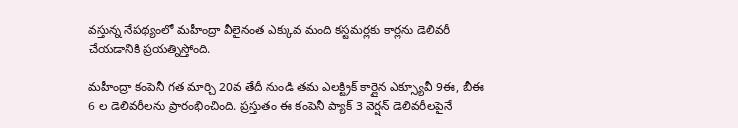వస్తున్న నేపథ్యంలో మహీంద్రా వీలైనంత ఎక్కువ మంది కస్టమర్లకు కార్లను డెలివరీ చేయడానికి ప్రయత్నిస్తోంది.

మహీంద్రా కంపెనీ గత మార్చి 20వ తేదీ నుండి తమ ఎలక్ట్రిక్ కార్లైన ఎక్స్యూవీ 9ఈ, బీఈ 6 ల డెలివరీలను ప్రారంభించింది. ప్రస్తుతం ఈ కంపెనీ ప్యాక్ 3 వెర్షన్ డెలివరీలపైనే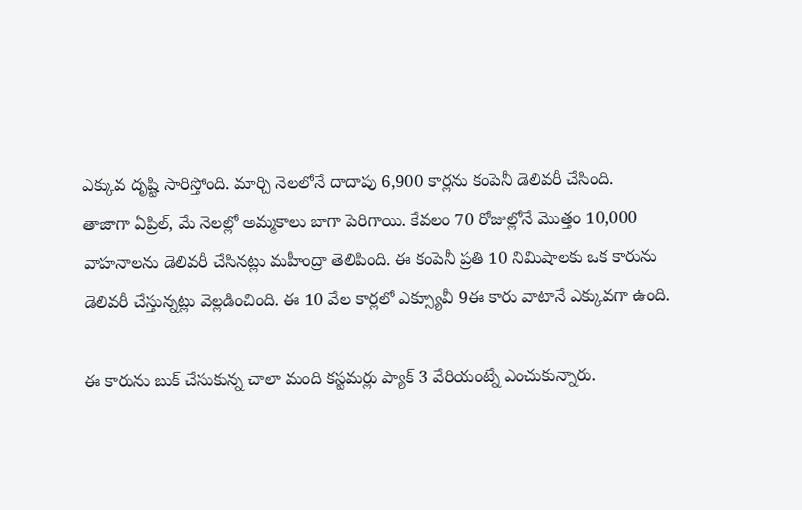ఎక్కువ దృష్టి సారిస్తోంది. మార్చి నెలలోనే దాదాపు 6,900 కార్లను కంపెనీ డెలివరీ చేసింది.
తాజాగా ఏప్రిల్, మే నెలల్లో అమ్మకాలు బాగా పెరిగాయి. కేవలం 70 రోజుల్లోనే మొత్తం 10,000 వాహనాలను డెలివరీ చేసినట్లు మహీంద్రా తెలిపింది. ఈ కంపెనీ ప్రతి 10 నిమిషాలకు ఒక కారును డెలివరీ చేస్తున్నట్లు వెల్లడించింది. ఈ 10 వేల కార్లలో ఎక్స్యూవీ 9ఈ కారు వాటానే ఎక్కువగా ఉంది.

ఈ కారును బుక్ చేసుకున్న చాలా మంది కస్టమర్లు ప్యాక్ 3 వేరియంట్నే ఎంచుకున్నారు.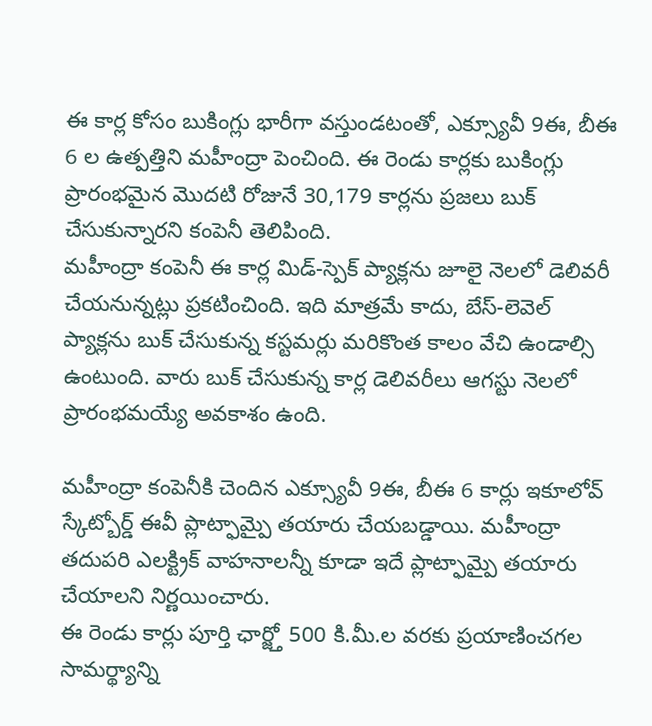ఈ కార్ల కోసం బుకింగ్లు భారీగా వస్తుండటంతో, ఎక్స్యూవీ 9ఈ, బీఈ 6 ల ఉత్పత్తిని మహీంద్రా పెంచింది. ఈ రెండు కార్లకు బుకింగ్లు ప్రారంభమైన మొదటి రోజునే 30,179 కార్లను ప్రజలు బుక్ చేసుకున్నారని కంపెనీ తెలిపింది.
మహీంద్రా కంపెనీ ఈ కార్ల మిడ్-స్పెక్ ప్యాక్లను జూలై నెలలో డెలివరీ చేయనున్నట్లు ప్రకటించింది. ఇది మాత్రమే కాదు, బేస్-లెవెల్ ప్యాక్లను బుక్ చేసుకున్న కస్టమర్లు మరికొంత కాలం వేచి ఉండాల్సి ఉంటుంది. వారు బుక్ చేసుకున్న కార్ల డెలివరీలు ఆగస్టు నెలలో ప్రారంభమయ్యే అవకాశం ఉంది.

మహీంద్రా కంపెనీకి చెందిన ఎక్స్యూవీ 9ఈ, బీఈ 6 కార్లు ఇకూలోవ్ స్కేట్బోర్డ్ ఈవీ ప్లాట్ఫామ్పై తయారు చేయబడ్డాయి. మహీంద్రా తదుపరి ఎలక్ట్రిక్ వాహనాలన్నీ కూడా ఇదే ప్లాట్ఫామ్పై తయారు చేయాలని నిర్ణయించారు.
ఈ రెండు కార్లు పూర్తి ఛార్జ్తో 500 కి.మీ.ల వరకు ప్రయాణించగల సామర్థ్యాన్ని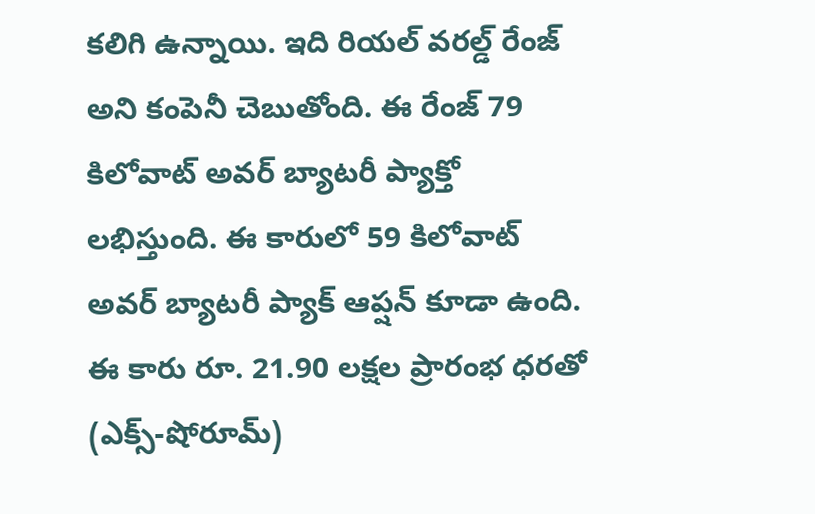కలిగి ఉన్నాయి. ఇది రియల్ వరల్డ్ రేంజ్ అని కంపెనీ చెబుతోంది. ఈ రేంజ్ 79 కిలోవాట్ అవర్ బ్యాటరీ ప్యాక్తో లభిస్తుంది. ఈ కారులో 59 కిలోవాట్ అవర్ బ్యాటరీ ప్యాక్ ఆప్షన్ కూడా ఉంది. ఈ కారు రూ. 21.90 లక్షల ప్రారంభ ధరతో (ఎక్స్-షోరూమ్)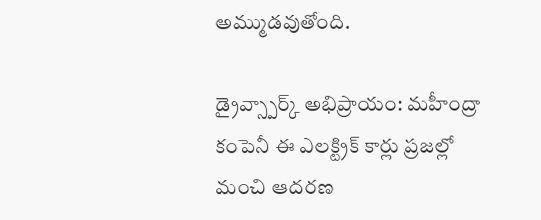అమ్ముడవుతోంది.

డ్రైవ్స్పార్క్ అభిప్రాయం: మహీంద్రా కంపెనీ ఈ ఎలక్ట్రిక్ కార్లు ప్రజల్లో మంచి ఆదరణ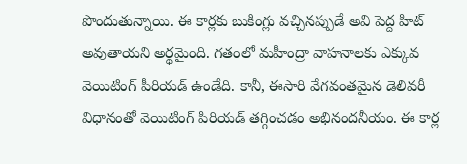పొందుతున్నాయి. ఈ కార్లకు బుకింగ్లు వచ్చినప్పుడే అవి పెద్ద హిట్ అవుతాయని అర్థమైంది. గతంలో మహీంద్రా వాహనాలకు ఎక్కువ వెయిటింగ్ పీరియడ్ ఉండేది. కానీ, ఈసారి వేగవంతమైన డెలివరీ విధానంతో వెయిటింగ్ పిరియడ్ తగ్గించడం అభినందనీయం. ఈ కార్ల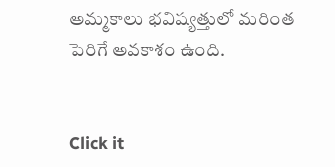అమ్మకాలు భవిష్యత్తులో మరింత పెరిగే అవకాశం ఉంది.


Click it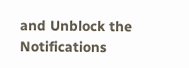and Unblock the Notifications